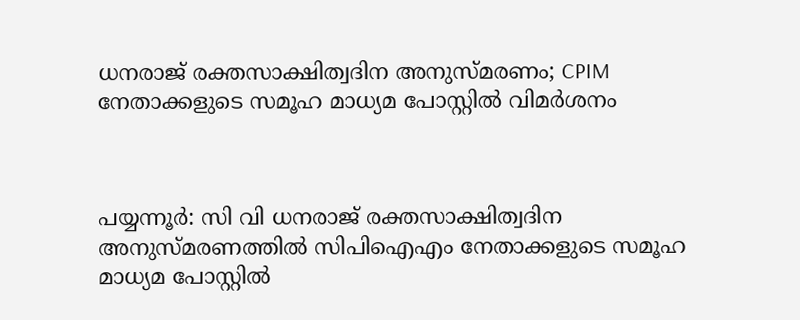ധനരാജ് രക്തസാക്ഷിത്വദിന അനുസ്മരണം; CPIM നേതാക്കളുടെ സമൂഹ മാധ്യമ പോസ്റ്റില്‍ വിമര്‍ശനം



പയ്യന്നൂര്‍: സി വി ധനരാജ് രക്തസാക്ഷിത്വദിന അനുസ്മരണത്തില്‍ സിപിഐഎം നേതാക്കളുടെ സമൂഹ മാധ്യമ പോസ്റ്റില്‍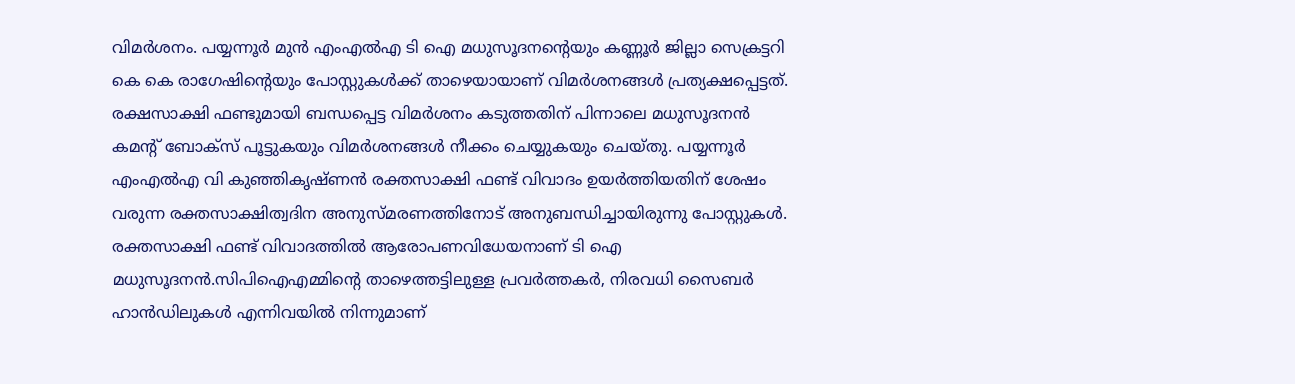വിമര്‍ശനം. പയ്യന്നൂര്‍ മുന്‍ എംഎല്‍എ ടി ഐ മധുസൂദനന്റെയും കണ്ണൂര്‍ ജില്ലാ സെക്രട്ടറി കെ കെ രാഗേഷിന്റെയും പോസ്റ്റുകള്‍ക്ക് താഴെയായാണ് വിമര്‍ശനങ്ങള്‍ പ്രത്യക്ഷപ്പെട്ടത്. രക്ഷസാക്ഷി ഫണ്ടുമായി ബന്ധപ്പെട്ട വിമര്‍ശനം കടുത്തതിന് പിന്നാലെ മധുസൂദനന്‍ കമന്റ് ബോക്‌സ് പൂട്ടുകയും വിമര്‍ശനങ്ങള്‍ നീക്കം ചെയ്യുകയും ചെയ്തു. പയ്യന്നൂര്‍ എംഎല്‍എ വി കുഞ്ഞികൃഷ്ണന്‍ രക്തസാക്ഷി ഫണ്ട് വിവാദം ഉയര്‍ത്തിയതിന് ശേഷം വരുന്ന രക്തസാക്ഷിത്വദിന അനുസ്മരണത്തിനോട് അനുബന്ധിച്ചായിരുന്നു പോസ്റ്റുകള്‍. രക്തസാക്ഷി ഫണ്ട് വിവാദത്തില്‍ ആരോപണവിധേയനാണ് ടി ഐ മധുസൂദനന്‍.സിപിഐഎമ്മിന്റെ താഴെത്തട്ടിലുള്ള പ്രവര്‍ത്തകര്‍, നിരവധി സൈബര്‍ ഹാന്‍ഡിലുകള്‍ എന്നിവയില്‍ നിന്നുമാണ്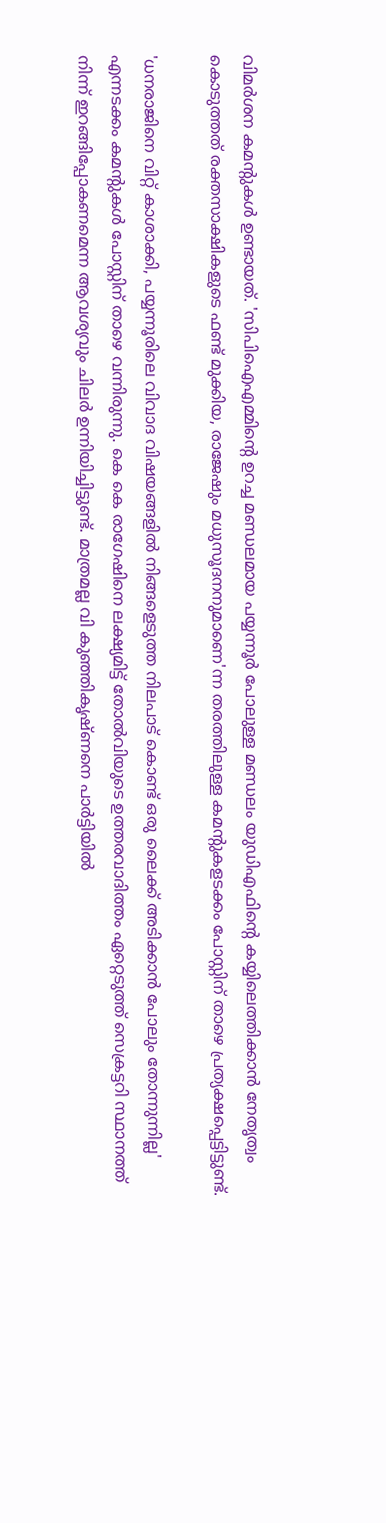വിമര്‍ശന കമന്റുകള്‍ ഉണ്ടായത്. 'സിപിഐഎമ്മിന്റെ ഉറച്ച മണ്ഡലമായ പയ്യന്നൂര്‍ പോലുള്ള മണ്ഡലം യുഡിഎഫിന്റെ കയ്യിലെത്തിക്കാന്‍ നേതൃത്വം കൊടുത്തത് രക്തസാക്ഷികളുടെ ഫണ്ട് മുക്കിയ, രാജേഷും മധുസൂദനനുമാണെ'ന്ന തരത്തിലുള്ള കമന്റുകളടക്കം പോസ്റ്റിന് താഴെ പ്രത്യക്ഷപ്പെട്ടിട്ടുണ്ട്.

'ധനരാജിനെ വിറ്റ് കാശാക്കി, പയ്യന്നൂരിലെ വിവാദ വിഷയങ്ങളില്‍ നിങ്ങളെടുത്ത നിലപാട് കൊണ്ട് ഒരു ലൈക്ക് അടിക്കാന്‍ പോലും തോന്നുന്നില്ല' എന്നടക്കം കമന്റുകള്‍ പോസ്റ്റിന് താഴെ വന്നിരുന്നു. കെ കെ രാഗേഷിനെ ലക്ഷ്യമിട്ട് തോല്‍വിയുടെ ഉത്തരവാദിത്തം ഏറ്റെടുത്ത് സെക്രട്ടറി സ്ഥാനത്ത് നിന്ന് ഇറങ്ങിപ്പോകണമെന്ന ആവശ്യവും ചിലര്‍ ഉന്നിയിച്ചിട്ടുണ്ട്. മാത്രമല്ല വി കുഞ്ഞികൃഷ്ണനെ പാര്‍ട്ടിയില്‍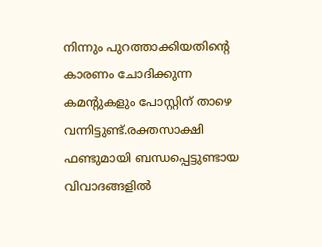നിന്നും പുറത്താക്കിയതിന്റെ കാരണം ചോദിക്കുന്ന കമന്റുകളും പോസ്റ്റിന് താഴെ വന്നിട്ടുണ്ട്.രക്തസാക്ഷി ഫണ്ടുമായി ബന്ധപ്പെട്ടുണ്ടായ വിവാദങ്ങളില്‍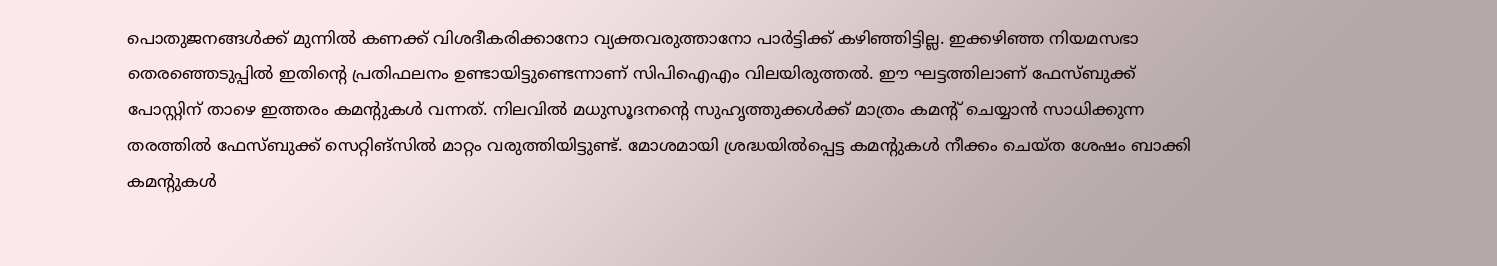പൊതുജനങ്ങള്‍ക്ക് മുന്നില്‍ കണക്ക് വിശദീകരിക്കാനോ വ്യക്തവരുത്താനോ പാര്‍ട്ടിക്ക് കഴിഞ്ഞിട്ടില്ല. ഇക്കഴിഞ്ഞ നിയമസഭാ തെരഞ്ഞെടുപ്പില്‍ ഇതിന്റെ പ്രതിഫലനം ഉണ്ടായിട്ടുണ്ടെന്നാണ് സിപിഐഎം വിലയിരുത്തല്‍. ഈ ഘട്ടത്തിലാണ് ഫേസ്ബുക്ക് പോസ്റ്റിന് താഴെ ഇത്തരം കമന്റുകള്‍ വന്നത്. നിലവില്‍ മധുസൂദനന്റെ സുഹൃത്തുക്കള്‍ക്ക് മാത്രം കമന്റ് ചെയ്യാന്‍ സാധിക്കുന്ന തരത്തില്‍ ഫേസ്ബുക്ക് സെറ്റിങ്‌സില്‍ മാറ്റം വരുത്തിയിട്ടുണ്ട്. മോശമായി ശ്രദ്ധയില്‍പ്പെട്ട കമന്റുകള്‍ നീക്കം ചെയ്ത ശേഷം ബാക്കി കമന്റുകള്‍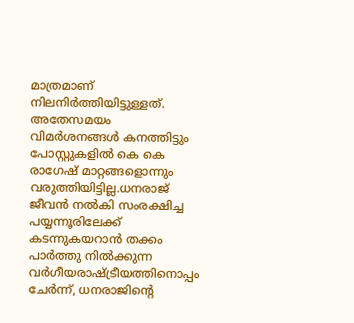മാത്രമാണ് നിലനിര്‍ത്തിയിട്ടുള്ളത്. അതേസമയം വിമര്‍ശനങ്ങള്‍ കനത്തിട്ടും പോസ്റ്റുകളില്‍ കെ കെ രാഗേഷ് മാറ്റങ്ങളൊന്നും വരുത്തിയിട്ടില്ല.ധനരാജ് ജീവന്‍ നല്‍കി സംരക്ഷിച്ച പയ്യന്നൂരിലേക്ക് കടന്നുകയറാന്‍ തക്കം പാര്‍ത്തു നില്‍ക്കുന്ന വര്‍ഗീയരാഷ്ട്രീയത്തിനൊപ്പം ചേര്‍ന്ന്, ധനരാജിന്റെ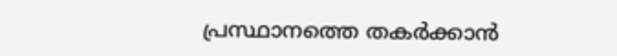പ്രസ്ഥാനത്തെ തകര്‍ക്കാന്‍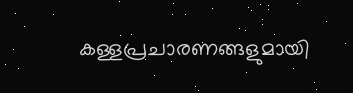കള്ളപ്രചാരണങ്ങളുമായി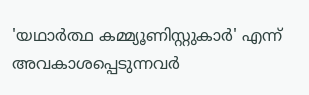'യഥാര്‍ത്ഥ കമ്മ്യൂണിസ്റ്റുകാര്‍' എന്ന് അവകാശപ്പെടുന്നവര്‍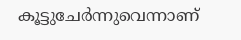കൂട്ടുചേര്‍ന്നുവെന്നാണ്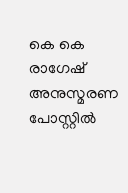കെ കെ രാഗേഷ് അനുസ്മരണ പോസ്റ്റില്‍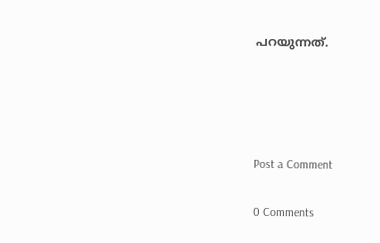പറയുന്നത്.




Post a Comment

0 Comments